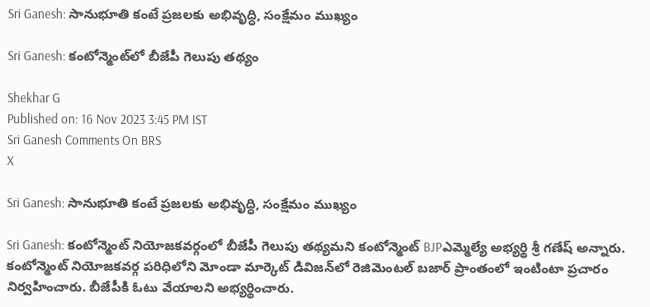Sri Ganesh: సానుభూతి కంటే ప్రజలకు అభివృద్ధి, సంక్షేమం ముఖ్యం

Sri Ganesh: కంటోన్మెంట్‌లో బీజేపీ గెలుపు తథ్యం

Shekhar G
Published on: 16 Nov 2023 3:45 PM IST
Sri Ganesh Comments On BRS
X

Sri Ganesh: సానుభూతి కంటే ప్రజలకు అభివృద్ధి, సంక్షేమం ముఖ్యం

Sri Ganesh: కంటోన్మెంట్ నియోజకవర్గంలో బీజేపీ గెలుపు తథ్యమని కంటోన్మెంట్ BJPఎమ్మెల్యే అభ్యర్థి శ్రీ గణేష్ అన్నారు. కంటోన్మెంట్ నియోజకవర్గ పరిధిలోని మోండా మార్కెట్ డివిజన్‌లో రెజిమెంటల్ బజార్ ప్రాంతంలో ఇంటింటా ప్రచారం నిర్వహించారు. బీజేపీకి ఓటు వేయాలని అభ్యర్థించారు.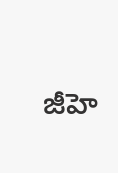జీహె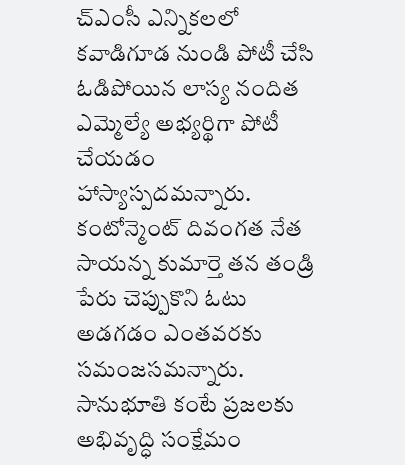చ్ఎంసీ ఎన్నికలలో కవాడిగూడ నుండి పోటీ చేసి ఓడిపోయిన లాస్య నందిత ఎమ్మెల్యే అభ్యర్థిగా పోటీ చేయడం హాస్యాస్పదమన్నారు. కంటోన్మెంట్ దివంగత నేత సాయన్న కుమార్తె తన తండ్రి పేరు చెప్పుకొని ఓటు అడగడం ఎంతవరకు సమంజసమన్నారు. సానుభూతి కంటే ప్రజలకు అభివృద్ధి సంక్షేమం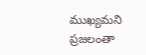ముఖ్యమని ప్రజలంతా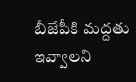బీజేపీకి మద్దతు ఇవ్వాలని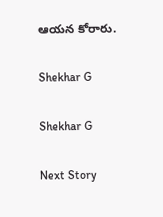ఆయన కోరారు.

Shekhar G

Shekhar G

Next Story